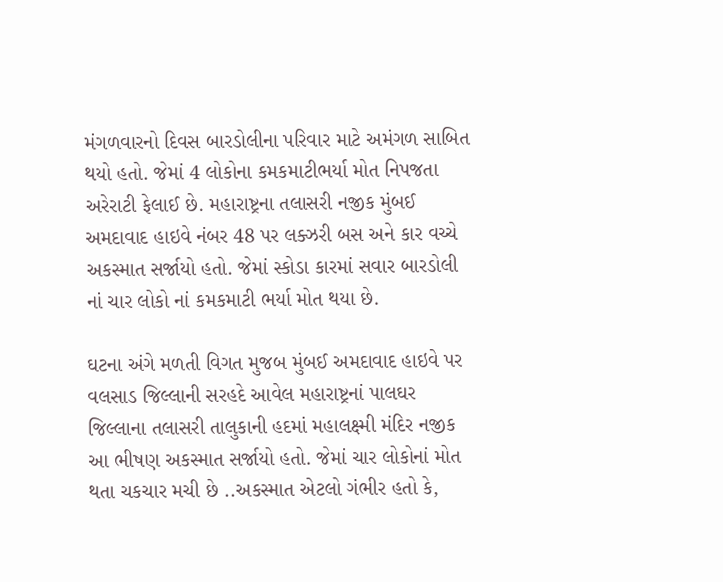મંગળવારનો દિવસ બારડોલીના પરિવાર માટે અમંગળ સાબિત થયો હતો. જેમાં 4 લોકોના કમકમાટીભર્યા મોત નિપજતા અરેરાટી ફેલાઈ છે. મહારાષ્ટ્રના તલાસરી નજીક મુંબઈ અમદાવાદ હાઇવે નંબર 48 પર લક્ઝરી બસ અને કાર વચ્ચે અકસ્માત સર્જાયો હતો. જેમાં સ્કોડા કારમાં સવાર બારડોલી નાં ચાર લોકો નાં કમકમાટી ભર્યા મોત થયા છે.

ઘટના અંગે મળતી વિગત મુજબ મુંબઈ અમદાવાદ હાઇવે પર વલસાડ જિલ્લાની સરહદે આવેલ મહારાષ્ટ્રનાં પાલઘર જિલ્લાના તલાસરી તાલુકાની હદમાં મહાલક્ષ્મી મંદિર નજીક આ ભીષણ અકસ્માત સર્જાયો હતો. જેમાં ચાર લોકોનાં મોત થતા ચકચાર મચી છે ..અકસ્માત એટલો ગંભીર હતો કે,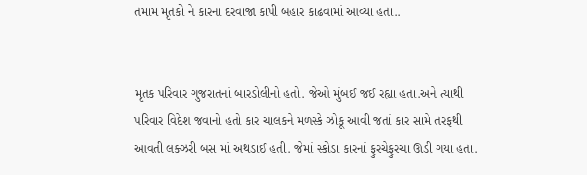તમામ મૃતકો ને કારના દરવાજા કાપી બહાર કાઢવામાં આવ્યા હતા..


મૃતક પરિવાર ગુજરાતનાં બારડોલીનો હતો. જેઓ મુંબઈ જઈ રહ્યા હતા.અને ત્યાથી પરિવાર વિદેશ જવાનો હતો કાર ચાલકને મળસ્કે ઝોકૂ આવી જતાં કાર સામે તરફથી આવતી લક્ઝરી બસ માં અથડાઈ હતી. જેમાં સ્કોડા કારનાં ફુરચેફુરચા ઊડી ગયા હતા.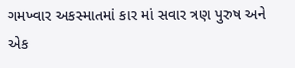ગમખ્વાર અકસ્માતમાં કાર માં સવાર ત્રણ પુરુષ અને એક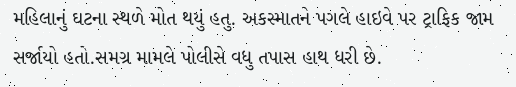મહિલાનું ઘટના સ્થળે મોત થયું હતુ. અકસ્માતને પગલે હાઇવે પર ટ્રાફિક જામ સર્જાયો હતો.સમગ્ર મામલે પોલીસે વધુ તપાસ હાથ ધરી છે.